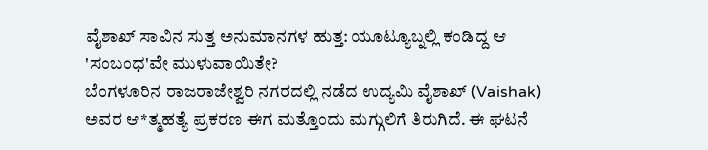ವೈಶಾಖ್ ಸಾವಿನ ಸುತ್ತ ಅನುಮಾನಗಳ ಹುತ್ತ: ಯೂಟ್ಯೂಬ್ನಲ್ಲಿ ಕಂಡಿದ್ದ ಆ 'ಸಂಬಂಧ'ವೇ ಮುಳುವಾಯಿತೇ?
ಬೆಂಗಳೂರಿನ ರಾಜರಾಜೇಶ್ವರಿ ನಗರದಲ್ಲಿ ನಡೆದ ಉದ್ಯಮಿ ವೈಶಾಖ್ (Vaishak) ಅವರ ಆ*ತ್ಮಹತ್ಯೆ ಪ್ರಕರಣ ಈಗ ಮತ್ತೊಂದು ಮಗ್ಗುಲಿಗೆ ತಿರುಗಿದೆ. ಈ ಘಟನೆ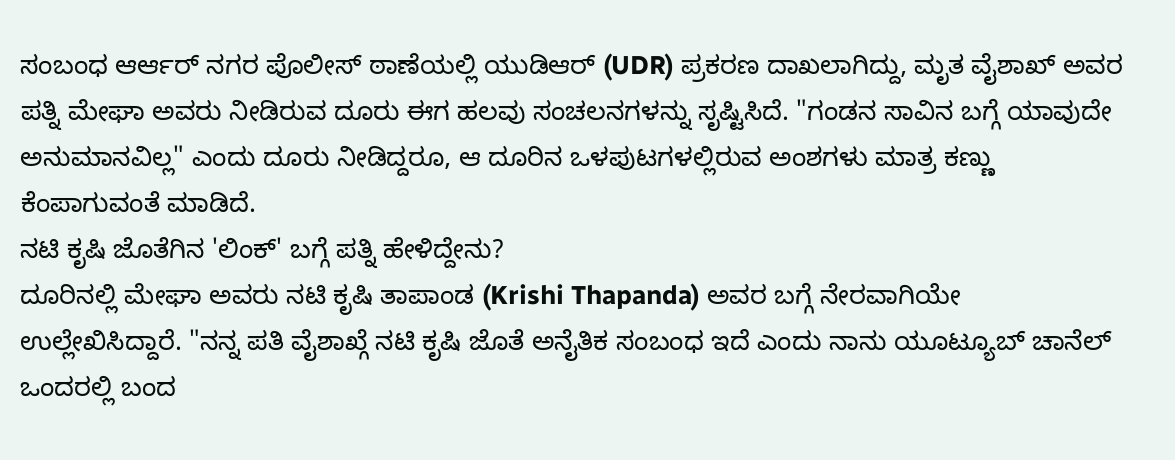ಸಂಬಂಧ ಆರ್ಆರ್ ನಗರ ಪೊಲೀಸ್ ಠಾಣೆಯಲ್ಲಿ ಯುಡಿಆರ್ (UDR) ಪ್ರಕರಣ ದಾಖಲಾಗಿದ್ದು, ಮೃತ ವೈಶಾಖ್ ಅವರ ಪತ್ನಿ ಮೇಘಾ ಅವರು ನೀಡಿರುವ ದೂರು ಈಗ ಹಲವು ಸಂಚಲನಗಳನ್ನು ಸೃಷ್ಟಿಸಿದೆ. "ಗಂಡನ ಸಾವಿನ ಬಗ್ಗೆ ಯಾವುದೇ ಅನುಮಾನವಿಲ್ಲ" ಎಂದು ದೂರು ನೀಡಿದ್ದರೂ, ಆ ದೂರಿನ ಒಳಪುಟಗಳಲ್ಲಿರುವ ಅಂಶಗಳು ಮಾತ್ರ ಕಣ್ಣು ಕೆಂಪಾಗುವಂತೆ ಮಾಡಿದೆ.
ನಟಿ ಕೃಷಿ ಜೊತೆಗಿನ 'ಲಿಂಕ್' ಬಗ್ಗೆ ಪತ್ನಿ ಹೇಳಿದ್ದೇನು?
ದೂರಿನಲ್ಲಿ ಮೇಘಾ ಅವರು ನಟಿ ಕೃಷಿ ತಾಪಾಂಡ (Krishi Thapanda) ಅವರ ಬಗ್ಗೆ ನೇರವಾಗಿಯೇ ಉಲ್ಲೇಖಿಸಿದ್ದಾರೆ. "ನನ್ನ ಪತಿ ವೈಶಾಖ್ಗೆ ನಟಿ ಕೃಷಿ ಜೊತೆ ಅನೈತಿಕ ಸಂಬಂಧ ಇದೆ ಎಂದು ನಾನು ಯೂಟ್ಯೂಬ್ ಚಾನೆಲ್ ಒಂದರಲ್ಲಿ ಬಂದ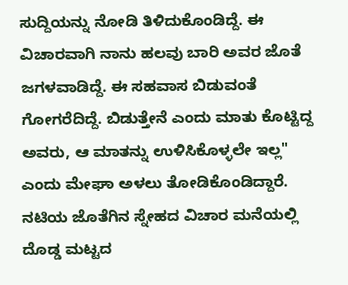ಸುದ್ದಿಯನ್ನು ನೋಡಿ ತಿಳಿದುಕೊಂಡಿದ್ದೆ. ಈ ವಿಚಾರವಾಗಿ ನಾನು ಹಲವು ಬಾರಿ ಅವರ ಜೊತೆ ಜಗಳವಾಡಿದ್ದೆ. ಈ ಸಹವಾಸ ಬಿಡುವಂತೆ ಗೋಗರೆದಿದ್ದೆ. ಬಿಡುತ್ತೇನೆ ಎಂದು ಮಾತು ಕೊಟ್ಟಿದ್ದ ಅವರು, ಆ ಮಾತನ್ನು ಉಳಿಸಿಕೊಳ್ಳಲೇ ಇಲ್ಲ" ಎಂದು ಮೇಘಾ ಅಳಲು ತೋಡಿಕೊಂಡಿದ್ದಾರೆ.
ನಟಿಯ ಜೊತೆಗಿನ ಸ್ನೇಹದ ವಿಚಾರ ಮನೆಯಲ್ಲಿ ದೊಡ್ಡ ಮಟ್ಟದ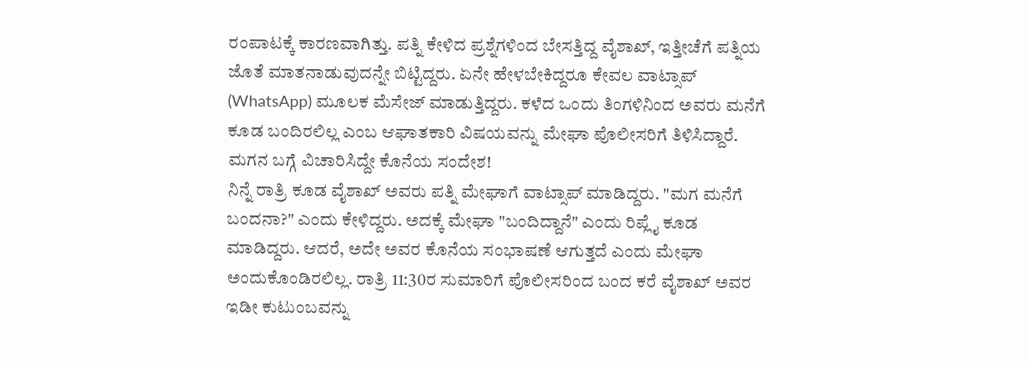ರಂಪಾಟಕ್ಕೆ ಕಾರಣವಾಗಿತ್ತು. ಪತ್ನಿ ಕೇಳಿದ ಪ್ರಶ್ನೆಗಳಿಂದ ಬೇಸತ್ತಿದ್ದ ವೈಶಾಖ್, ಇತ್ತೀಚೆಗೆ ಪತ್ನಿಯ ಜೊತೆ ಮಾತನಾಡುವುದನ್ನೇ ಬಿಟ್ಟಿದ್ದರು. ಏನೇ ಹೇಳಬೇಕಿದ್ದರೂ ಕೇವಲ ವಾಟ್ಸಾಪ್ (WhatsApp) ಮೂಲಕ ಮೆಸೇಜ್ ಮಾಡುತ್ತಿದ್ದರು. ಕಳೆದ ಒಂದು ತಿಂಗಳಿನಿಂದ ಅವರು ಮನೆಗೆ ಕೂಡ ಬಂದಿರಲಿಲ್ಲ ಎಂಬ ಆಘಾತಕಾರಿ ವಿಷಯವನ್ನು ಮೇಘಾ ಪೊಲೀಸರಿಗೆ ತಿಳಿಸಿದ್ದಾರೆ.
ಮಗನ ಬಗ್ಗೆ ವಿಚಾರಿಸಿದ್ದೇ ಕೊನೆಯ ಸಂದೇಶ!
ನಿನ್ನೆ ರಾತ್ರಿ ಕೂಡ ವೈಶಾಖ್ ಅವರು ಪತ್ನಿ ಮೇಘಾಗೆ ವಾಟ್ಸಾಪ್ ಮಾಡಿದ್ದರು. "ಮಗ ಮನೆಗೆ ಬಂದನಾ?" ಎಂದು ಕೇಳಿದ್ದರು. ಅದಕ್ಕೆ ಮೇಘಾ "ಬಂದಿದ್ದಾನೆ" ಎಂದು ರಿಪ್ಲೈ ಕೂಡ ಮಾಡಿದ್ದರು. ಆದರೆ, ಅದೇ ಅವರ ಕೊನೆಯ ಸಂಭಾಷಣೆ ಆಗುತ್ತದೆ ಎಂದು ಮೇಘಾ ಅಂದುಕೊಂಡಿರಲಿಲ್ಲ. ರಾತ್ರಿ 11:30ರ ಸುಮಾರಿಗೆ ಪೊಲೀಸರಿಂದ ಬಂದ ಕರೆ ವೈಶಾಖ್ ಅವರ ಇಡೀ ಕುಟುಂಬವನ್ನು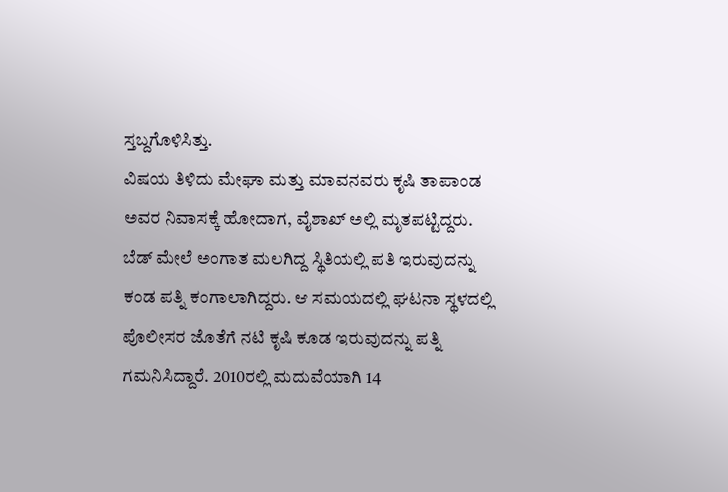ಸ್ತಬ್ದಗೊಳಿಸಿತ್ತು.
ವಿಷಯ ತಿಳಿದು ಮೇಘಾ ಮತ್ತು ಮಾವನವರು ಕೃಷಿ ತಾಪಾಂಡ ಅವರ ನಿವಾಸಕ್ಕೆ ಹೋದಾಗ, ವೈಶಾಖ್ ಅಲ್ಲಿ ಮೃತಪಟ್ಟಿದ್ದರು. ಬೆಡ್ ಮೇಲೆ ಅಂಗಾತ ಮಲಗಿದ್ದ ಸ್ಥಿತಿಯಲ್ಲಿ ಪತಿ ಇರುವುದನ್ನು ಕಂಡ ಪತ್ನಿ ಕಂಗಾಲಾಗಿದ್ದರು. ಆ ಸಮಯದಲ್ಲಿ ಘಟನಾ ಸ್ಥಳದಲ್ಲಿ ಪೊಲೀಸರ ಜೊತೆಗೆ ನಟಿ ಕೃಷಿ ಕೂಡ ಇರುವುದನ್ನು ಪತ್ನಿ ಗಮನಿಸಿದ್ದಾರೆ. 2010ರಲ್ಲಿ ಮದುವೆಯಾಗಿ 14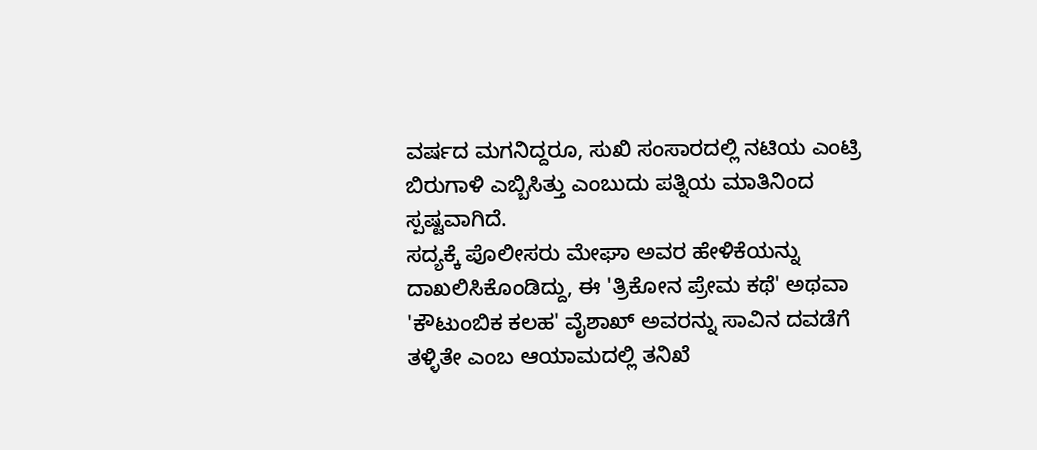ವರ್ಷದ ಮಗನಿದ್ದರೂ, ಸುಖಿ ಸಂಸಾರದಲ್ಲಿ ನಟಿಯ ಎಂಟ್ರಿ ಬಿರುಗಾಳಿ ಎಬ್ಬಿಸಿತ್ತು ಎಂಬುದು ಪತ್ನಿಯ ಮಾತಿನಿಂದ ಸ್ಪಷ್ಟವಾಗಿದೆ.
ಸದ್ಯಕ್ಕೆ ಪೊಲೀಸರು ಮೇಘಾ ಅವರ ಹೇಳಿಕೆಯನ್ನು ದಾಖಲಿಸಿಕೊಂಡಿದ್ದು, ಈ 'ತ್ರಿಕೋನ ಪ್ರೇಮ ಕಥೆ' ಅಥವಾ 'ಕೌಟುಂಬಿಕ ಕಲಹ' ವೈಶಾಖ್ ಅವರನ್ನು ಸಾವಿನ ದವಡೆಗೆ ತಳ್ಳಿತೇ ಎಂಬ ಆಯಾಮದಲ್ಲಿ ತನಿಖೆ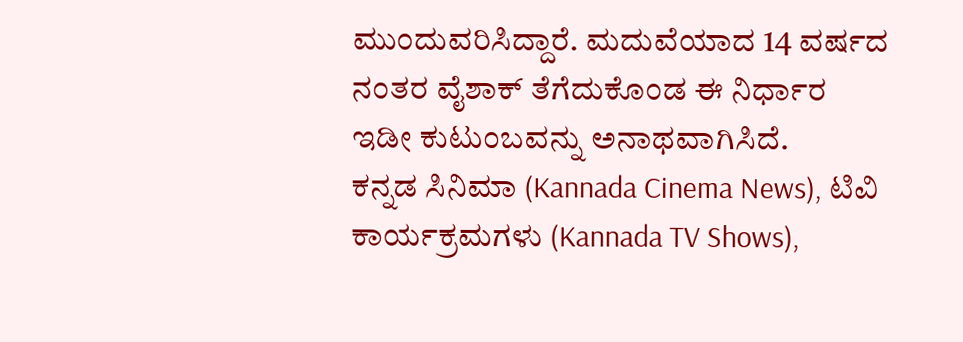ಮುಂದುವರಿಸಿದ್ದಾರೆ. ಮದುವೆಯಾದ 14 ವರ್ಷದ ನಂತರ ವೈಶಾಕ್ ತೆಗೆದುಕೊಂಡ ಈ ನಿರ್ಧಾರ ಇಡೀ ಕುಟುಂಬವನ್ನು ಅನಾಥವಾಗಿಸಿದೆ.
ಕನ್ನಡ ಸಿನಿಮಾ (Kannada Cinema News), ಟಿವಿ ಕಾರ್ಯಕ್ರಮಗಳು (Kannada TV Shows),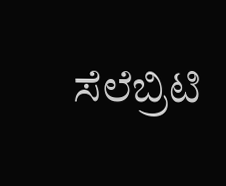ಸೆಲೆಬ್ರಿಟಿ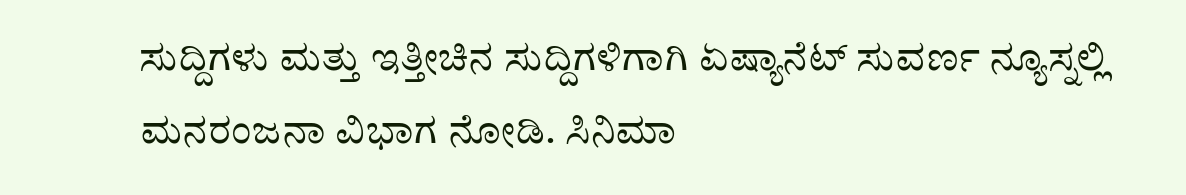ಸುದ್ದಿಗಳು ಮತ್ತು ಇತ್ತೀಚಿನ ಸುದ್ದಿಗಳಿಗಾಗಿ ಏಷ್ಯಾನೆಟ್ ಸುವರ್ಣ ನ್ಯೂಸ್ನಲ್ಲಿ ಮನರಂಜನಾ ವಿಭಾಗ ನೋಡಿ. ಸಿನಿಮಾ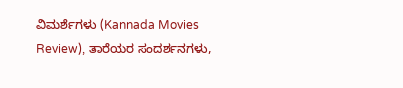ವಿಮರ್ಶೆಗಳು (Kannada Movies Review), ತಾರೆಯರ ಸಂದರ್ಶನಗಳು,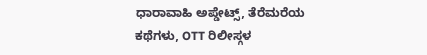ಧಾರಾವಾಹಿ ಅಪ್ಡೇಟ್ಸ್, ತೆರೆಮರೆಯ ಕಥೆಗಳು, OTT ರಿಲೀಸ್ಗಳ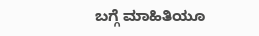ಬಗ್ಗೆ ಮಾಹಿತಿಯೂ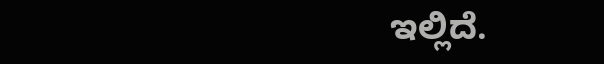ಇಲ್ಲಿದೆ.